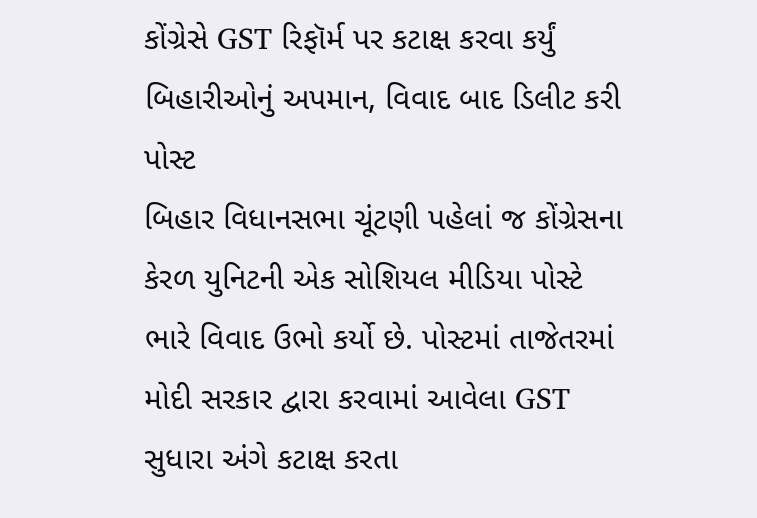કોંગ્રેસે GST રિફૉર્મ પર કટાક્ષ કરવા કર્યું બિહારીઓનું અપમાન, વિવાદ બાદ ડિલીટ કરી પોસ્ટ
બિહાર વિધાનસભા ચૂંટણી પહેલાં જ કોંગ્રેસના કેરળ યુનિટની એક સોશિયલ મીડિયા પોસ્ટે ભારે વિવાદ ઉભો કર્યો છે. પોસ્ટમાં તાજેતરમાં મોદી સરકાર દ્વારા કરવામાં આવેલા GST સુધારા અંગે કટાક્ષ કરતા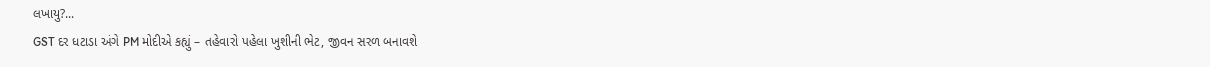લખાયુ?...
GST દર ધટાડા અંગે PM મોદીએ કહ્યું – તહેવારો પહેલા ખુશીની ભેટ, જીવન સરળ બનાવશે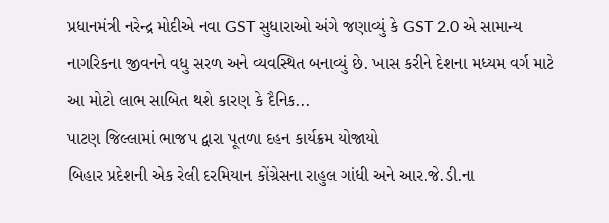પ્રધાનમંત્રી નરેન્દ્ર મોદીએ નવા GST સુધારાઓ અંગે જણાવ્યું કે GST 2.0 એ સામાન્ય નાગરિકના જીવનને વધુ સરળ અને વ્યવસ્થિત બનાવ્યું છે. ખાસ કરીને દેશના મધ્યમ વર્ગ માટે આ મોટો લાભ સાબિત થશે કારણ કે દૈનિક...
પાટણ જિલ્લામાં ભાજપ દ્વારા પૂતળા દહન કાર્યક્રમ યોજાયો
બિહાર પ્રદેશની એક રેલી દરમિયાન કોંગ્રેસના રાહુલ ગાંધી અને આર.જે.ડી.ના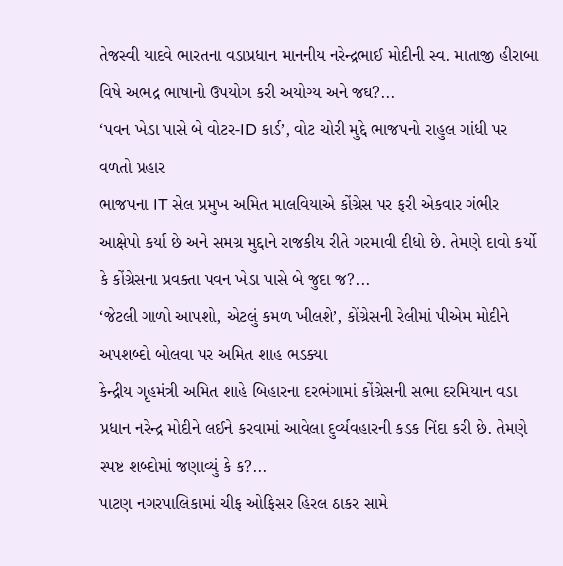તેજસ્વી યાદવે ભારતના વડાપ્રધાન માનનીય નરેન્દ્રભાઈ મોદીની સ્વ. માતાજી હીરાબા વિષે અભદ્ર ભાષાનો ઉપયોગ કરી અયોગ્ય અને જઘ?...
‘પવન ખેડા પાસે બે વોટર-ID કાર્ડ’, વોટ ચોરી મુદ્દે ભાજપનો રાહુલ ગાંધી પર વળતો પ્રહાર
ભાજપના IT સેલ પ્રમુખ અમિત માલવિયાએ કોંગ્રેસ પર ફરી એકવાર ગંભીર આક્ષેપો કર્યા છે અને સમગ્ર મુદ્દાને રાજકીય રીતે ગરમાવી દીધો છે. તેમણે દાવો કર્યો કે કોંગ્રેસના પ્રવક્તા પવન ખેડા પાસે બે જુદા જ?...
‘જેટલી ગાળો આપશો, એટલું કમળ ખીલશે’, કોંગ્રેસની રેલીમાં પીએમ મોદીને અપશબ્દો બોલવા પર અમિત શાહ ભડક્યા
કેન્દ્રીય ગૃહમંત્રી અમિત શાહે બિહારના દરભંગામાં કોંગ્રેસની સભા દરમિયાન વડા પ્રધાન નરેન્દ્ર મોદીને લઈને કરવામાં આવેલા દુર્વ્યવહારની કડક નિંદા કરી છે. તેમણે સ્પષ્ટ શબ્દોમાં જણાવ્યું કે ક?...
પાટણ નગરપાલિકામાં ચીફ ઓફિસર હિરલ ઠાકર સામે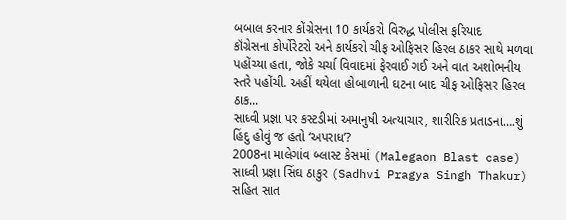બબાલ કરનાર કોંગ્રેસના 10 કાર્યકરો વિરુદ્ધ પોલીસ ફરિયાદ
કૉંગ્રેસના કોર્પોરેટરો અને કાર્યકરો ચીફ ઓફિસર હિરલ ઠાકર સાથે મળવા પહોંચ્યા હતા, જોકે ચર્ચા વિવાદમાં ફેરવાઈ ગઈ અને વાત અશોભનીય સ્તરે પહોંચી. અહીં થયેલા હોબાળાની ઘટના બાદ ચીફ ઓફિસર હિરલ ઠાક...
સાધ્વી પ્રજ્ઞા પર કસ્ટડીમાં અમાનુષી અત્યાચાર, શારીરિક પ્રતાડના….શું હિંદુ હોવું જ હતો ‘અપરાધ’?
2008ના માલેગાંવ બ્લાસ્ટ કેસમાં (Malegaon Blast case) સાધ્વી પ્રજ્ઞા સિંઘ ઠાકુર (Sadhvi Pragya Singh Thakur) સહિત સાત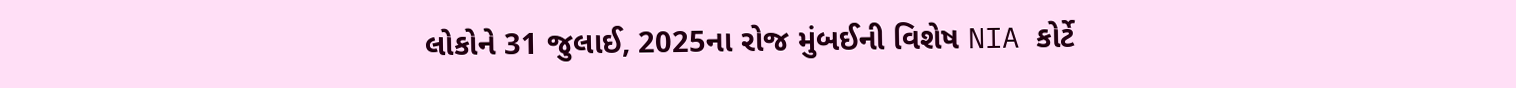લોકોને 31 જુલાઈ, 2025ના રોજ મુંબઈની વિશેષ NIA કોર્ટે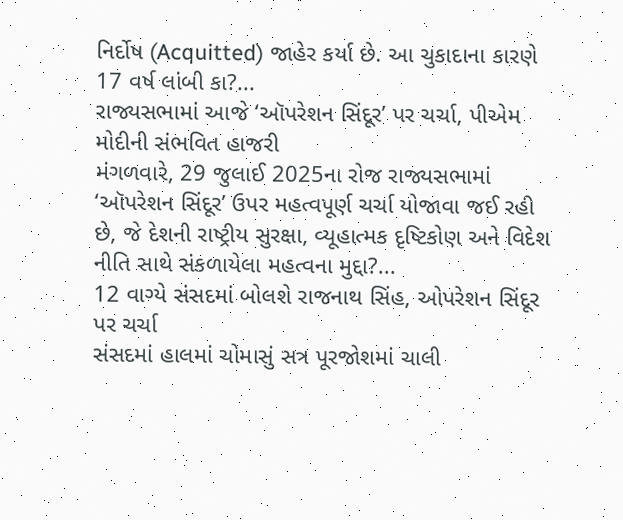નિર્દોષ (Acquitted) જાહેર કર્યા છે. આ ચુકાદાના કારણે 17 વર્ષ લાંબી કા?...
રાજ્યસભામાં આજે ‘ઑપરેશન સિંદૂર’ પર ચર્ચા, પીએમ મોદીની સંભવિત હાજરી
મંગળવારે, 29 જુલાઈ 2025ના રોજ રાજ્યસભામાં ‘ઑપરેશન સિંદૂર’ ઉપર મહત્વપૂર્ણ ચર્ચા યોજાવા જઈ રહી છે, જે દેશની રાષ્ટ્રીય સુરક્ષા, વ્યૂહાત્મક દૃષ્ટિકોણ અને વિદેશ નીતિ સાથે સંકળાયેલા મહત્વના મુદ્દા?...
12 વાગ્યે સંસદમાં બોલશે રાજનાથ સિંહ, ઓપરેશન સિંદૂર પર ચર્ચા
સંસદમાં હાલમાં ચોમાસું સત્ર પૂરજોશમાં ચાલી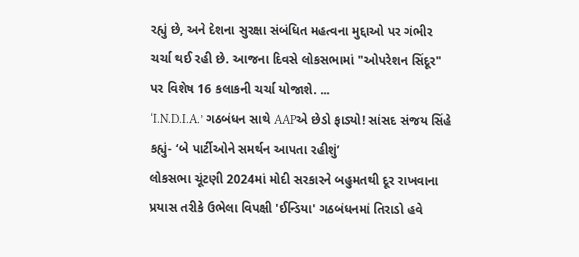રહ્યું છે, અને દેશના સુરક્ષા સંબંધિત મહત્વના મુદ્દાઓ પર ગંભીર ચર્ચા થઈ રહી છે. આજના દિવસે લોકસભામાં "ઓપરેશન સિંદૂર" પર વિશેષ 16 કલાકની ચર્ચા યોજાશે. ...
‘I.N.D.I.A.’ ગઠબંધન સાથે AAPએ છેડો ફાડ્યો! સાંસદ સંજય સિંહે કહ્યું- ‘બે પાર્ટીઓને સમર્થન આપતા રહીશું’
લોકસભા ચૂંટણી 2024માં મોદી સરકારને બહુમતથી દૂર રાખવાના પ્રયાસ તરીકે ઉભેલા વિપક્ષી 'ઈન્ડિયા' ગઠબંધનમાં તિરાડો હવે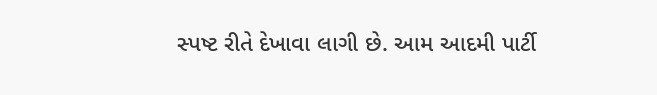સ્પષ્ટ રીતે દેખાવા લાગી છે. આમ આદમી પાર્ટી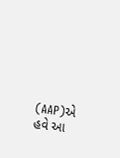(AAP)એ હવે આ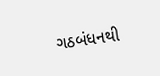ગઠબંધનથી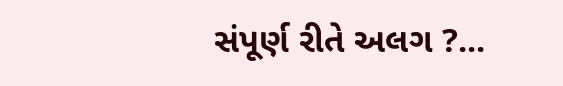સંપૂર્ણ રીતે અલગ ?...